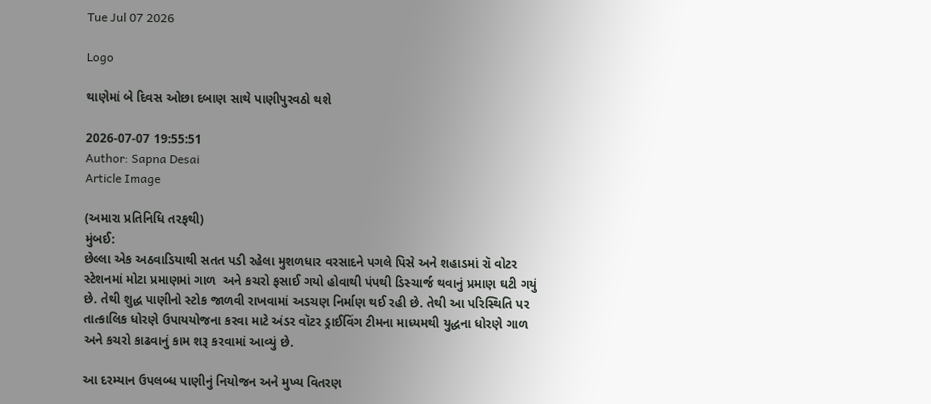Tue Jul 07 2026

Logo

થાણેમાં બે દિવસ ઓછા દબાણ સાથે પાણીપુરવઠો થશે

2026-07-07 19:55:51
Author: Sapna Desai
Article Image

(અમારા પ્રતિનિધિ તરફથી)
મુંબઈ:
છેલ્લા એક અઠવાડિયાથી સતત પડી રહેલા મુશળધાર વરસાદને પગલે પિસે અને શહાડમાં રૉ વોટર સ્ટેશનમાં મોટા પ્રમાણમાં ગાળ  અને કચરો ફસાઈ ગયો હોવાથી પંપથી ડિસ્ચાર્જ થવાનું પ્રમાણ ઘટી ગયું છે. તેથી શુદ્ધ પાણીનો સ્ટોક જાળવી રાખવામાં અડચણ નિર્માણ થઈ રહી છે. તેથી આ પરિસ્થિતિ પર તાત્કાલિક ધોરણે ઉપાયયોજના કરવા માટે અંડર વૉટર ડ્રાઈવિંગ ટીમના માધ્યમથી યુદ્ધના ધોરણે ગાળ અને કચરો કાઢવાનું કામ શરૂ કરવામાં આવ્યું છે.

આ દરમ્યાન ઉપલબ્ધ પાણીનું નિયોજન અને મુખ્ય વિતરણ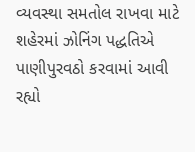વ્યવસ્થા સમતોલ રાખવા માટે શહેરમાં ઝોનિંગ પદ્ધતિએ પાણીપુરવઠો કરવામાં આવી રહ્યો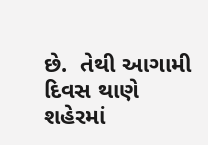છે.  તેથી આગામી દિવસ થાણે શહેરમાં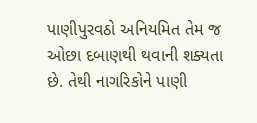પાણીપુરવઠો અનિયમિત તેમ જ ઓછા દબાણથી થવાની શક્યતા છે. તેથી નાગરિકોને પાણી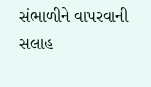સંભાળીને વાપરવાની સલાહ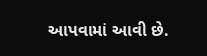આપવામાં આવી છે.